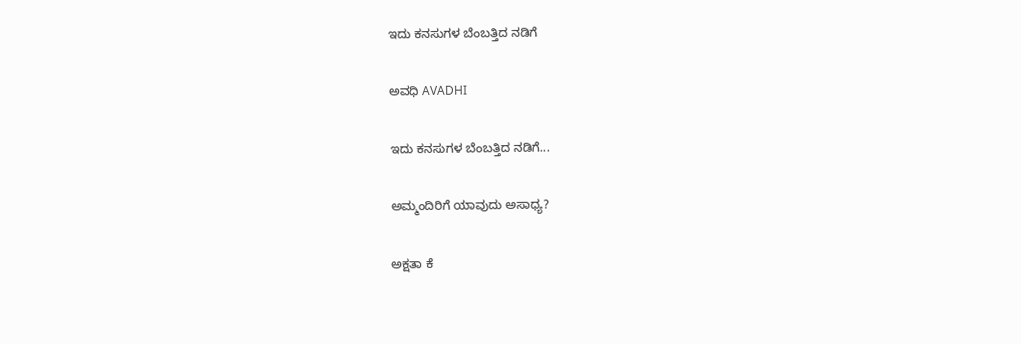ಇದು ಕನಸುಗಳ ಬೆಂಬತ್ತಿದ ನಡಿಗೆ‍

ಅವಧಿ AVADHI

ಇದು ಕನಸುಗಳ ಬೆಂಬತ್ತಿದ ನಡಿಗೆ...

ಅಮ್ಮಂದಿರಿಗೆ ಯಾವುದು ಅಸಾಧ್ಯ?

ಅಕ್ಷತಾ ಕೆ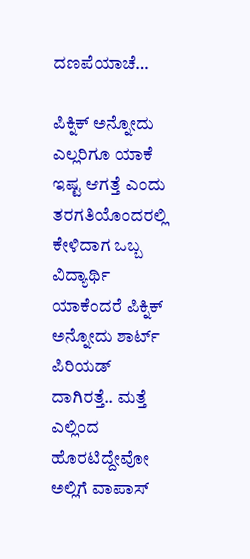ದಣಪೆಯಾಚೆ…

ಪಿಕ್ನಿಕ್ ಅನ್ನೋದು ಎಲ್ಲರಿಗೂ ಯಾಕೆ ಇಷ್ಟ ಆಗತ್ತೆ ಎಂದು ತರಗತಿಯೊಂದರಲ್ಲಿ ಕೇಳಿದಾಗ ಒಬ್ಬ ವಿದ್ಯಾರ್ಥಿ ಯಾಕೆಂದರೆ ಪಿಕ್ನಿಕ್ ಅನ್ನೋದು ಶಾರ್ಟ್ ಪಿರಿಯಡ್ ದಾಗಿರತ್ತೆ.. ಮತ್ತೆ ಎಲ್ಲಿಂದ ಹೊರಟಿದ್ದೇವೋ ಅಲ್ಲಿಗೆ ವಾಪಾಸ್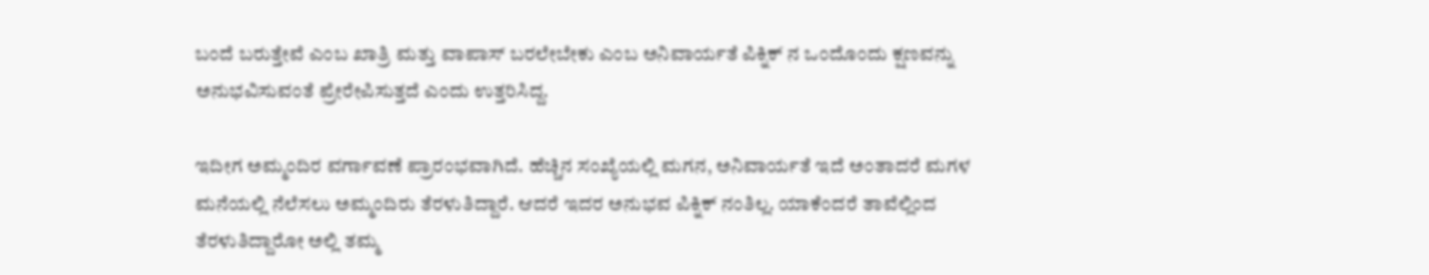ಬಂದೆ ಬರುತ್ತೇವೆ ಎಂಬ ಖಾತ್ರಿ ಮತ್ತು ವಾಪಾಸ್ ಬರಲೇಬೇಕು ಎಂಬ ಅನಿವಾರ್ಯತೆ ಪಿಕ್ನಿಕ್ ನ ಒಂದೊಂದು ಕ್ಷಣವನ್ನು ಅನುಭವಿಸುವಂತೆ ಪ್ರೇರೇಪಿಸುತ್ತದೆ ಎಂದು ಉತ್ತರಿಸಿದ್ದ.

ಇದೀಗ ಅಮ್ಮಂದಿರ ವರ್ಗಾವಣೆ ಪ್ರಾರಂಭವಾಗಿದೆ. ಹೆಚ್ಚಿನ ಸಂಖ್ಯೆಯಲ್ಲಿ ಮಗನ, ಅನಿವಾರ್ಯತೆ ಇದೆ ಅಂತಾದರೆ ಮಗಳ ಮನೆಯಲ್ಲಿ ನೆಲೆಸಲು ಅಮ್ಮಂದಿರು ತೆರಳುತಿದ್ದಾರೆ. ಆದರೆ ಇದರ ಅನುಭವ ಪಿಕ್ನಿಕ್ ನಂತಿಲ್ಲ. ಯಾಕೆಂದರೆ ತಾವೆಲ್ಲಿಂದ ತೆರಳುತಿದ್ದಾರೋ ಅಲ್ಲಿ ತಮ್ಮ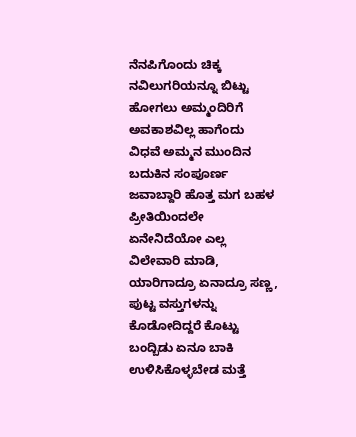ನೆನಪಿಗೊಂದು ಚಿಕ್ಕ ನವಿಲುಗರಿಯನ್ನೂ ಬಿಟ್ಟು ಹೋಗಲು ಅಮ್ಮಂದಿರಿಗೆ ಅವಕಾಶವಿಲ್ಲ ಹಾಗೆಂದು ವಿಧವೆ ಅಮ್ಮನ ಮುಂದಿನ ಬದುಕಿನ ಸಂಪೂರ್ಣ ಜವಾಬ್ದಾರಿ ಹೊತ್ತ ಮಗ ಬಹಳ ಪ್ರೀತಿಯಿಂದಲೇ ಏನೇನಿದೆಯೋ ಎಲ್ಲ ವಿಲೇವಾರಿ ಮಾಡಿ, ಯಾರಿಗಾದ್ರೂ ಏನಾದ್ರೂ ಸಣ್ಣ, ಪುಟ್ಟ ವಸ್ತುಗಳನ್ನು ಕೊಡೋದಿದ್ದರೆ ಕೊಟ್ಟು ಬಂದ್ಬಿಡು ಏನೂ ಬಾಕಿ ಉಳಿಸಿಕೊಳ್ಳಬೇಡ ಮತ್ತೆ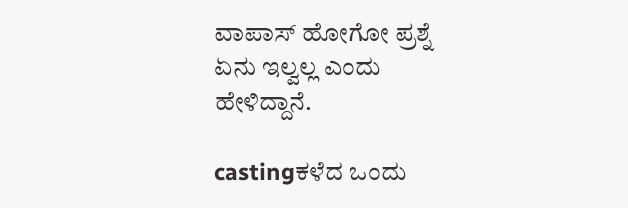ವಾಪಾಸ್ ಹೋಗೋ ಪ್ರಶ್ನೆ ಏನು ಇಲ್ವಲ್ಲ ಎಂದು ಹೇಳಿದ್ದಾನೆ.

castingಕಳೆದ ಒಂದು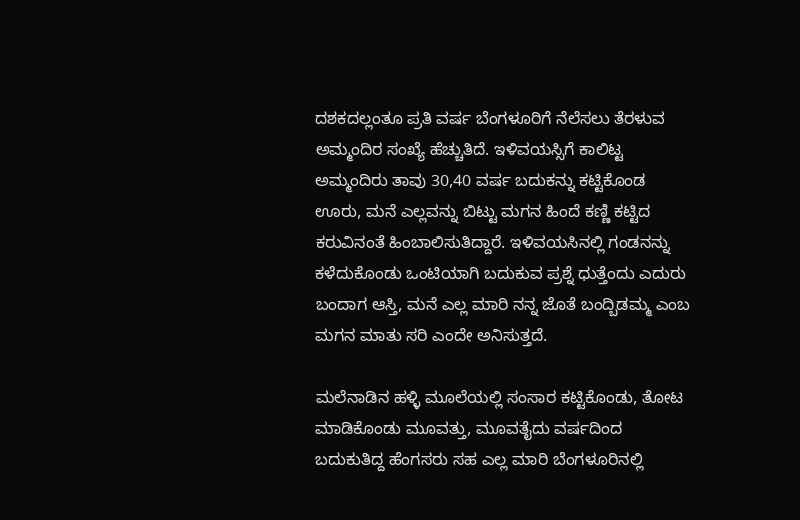ದಶಕದಲ್ಲಂತೂ ಪ್ರತಿ ವರ್ಷ ಬೆಂಗಳೂರಿಗೆ ನೆಲೆಸಲು ತೆರಳುವ ಅಮ್ಮಂದಿರ ಸಂಖ್ಯೆ ಹೆಚ್ಚುತಿದೆ. ಇಳಿವಯಸ್ಸಿಗೆ ಕಾಲಿಟ್ಟ ಅಮ್ಮಂದಿರು ತಾವು 30,40 ವರ್ಷ ಬದುಕನ್ನು ಕಟ್ಟಿಕೊಂಡ ಊರು, ಮನೆ ಎಲ್ಲವನ್ನು ಬಿಟ್ಟು ಮಗನ ಹಿಂದೆ ಕಣ್ಣಿ ಕಟ್ಟಿದ ಕರುವಿನಂತೆ ಹಿಂಬಾಲಿಸುತಿದ್ದಾರೆ. ಇಳಿವಯಸಿನಲ್ಲಿ ಗಂಡನನ್ನು ಕಳೆದುಕೊಂಡು ಒಂಟಿಯಾಗಿ ಬದುಕುವ ಪ್ರಶ್ನೆ ಧುತ್ತೆಂದು ಎದುರು ಬಂದಾಗ ಆಸ್ತಿ, ಮನೆ ಎಲ್ಲ ಮಾರಿ ನನ್ನ ಜೊತೆ ಬಂದ್ಬಿಡಮ್ಮ ಎಂಬ ಮಗನ ಮಾತು ಸರಿ ಎಂದೇ ಅನಿಸುತ್ತದೆ.

ಮಲೆನಾಡಿನ ಹಳ್ಳಿ ಮೂಲೆಯಲ್ಲಿ ಸಂಸಾರ ಕಟ್ಟಿಕೊಂಡು, ತೋಟ ಮಾಡಿಕೊಂಡು ಮೂವತ್ತು, ಮೂವತೈದು ವರ್ಷದಿಂದ ಬದುಕುತಿದ್ದ ಹೆಂಗಸರು ಸಹ ಎಲ್ಲ ಮಾರಿ ಬೆಂಗಳೂರಿನಲ್ಲಿ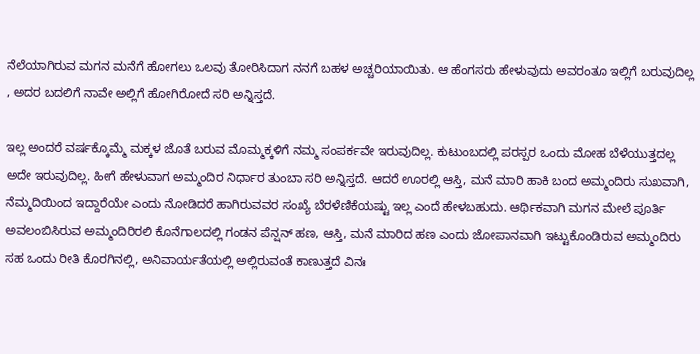ನೆಲೆಯಾಗಿರುವ ಮಗನ ಮನೆಗೆ ಹೋಗಲು ಒಲವು ತೋರಿಸಿದಾಗ ನನಗೆ ಬಹಳ ಅಚ್ಚರಿಯಾಯಿತು. ಆ ಹೆಂಗಸರು ಹೇಳುವುದು ಅವರಂತೂ ಇಲ್ಲಿಗೆ ಬರುವುದಿಲ್ಲ , ಅದರ ಬದಲಿಗೆ ನಾವೇ ಅಲ್ಲಿಗೆ ಹೋಗಿರೋದೆ ಸರಿ ಅನ್ನಿಸ್ತದೆ.

ಇಲ್ಲ ಅಂದರೆ ವರ್ಷಕ್ಕೊಮ್ಮೆ ಮಕ್ಕಳ ಜೊತೆ ಬರುವ ಮೊಮ್ಮಕ್ಕಳಿಗೆ ನಮ್ಮ ಸಂಪರ್ಕವೇ ಇರುವುದಿಲ್ಲ. ಕುಟುಂಬದಲ್ಲಿ ಪರಸ್ಪರ ಒಂದು ಮೋಹ ಬೆಳೆಯುತ್ತದಲ್ಲ ಅದೇ ಇರುವುದಿಲ್ಲ. ಹೀಗೆ ಹೇಳುವಾಗ ಅಮ್ಮಂದಿರ ನಿರ್ಧಾರ ತುಂಬಾ ಸರಿ ಅನ್ನಿಸ್ತದೆ. ಆದರೆ ಊರಲ್ಲಿ ಆಸ್ತಿ, ಮನೆ ಮಾರಿ ಹಾಕಿ ಬಂದ ಅಮ್ಮಂದಿರು ಸುಖವಾಗಿ, ನೆಮ್ಮದಿಯಿಂದ ಇದ್ದಾರೆಯೇ ಎಂದು ನೋಡಿದರೆ ಹಾಗಿರುವವರ ಸಂಖ್ಯೆ ಬೆರಳೆಣಿಕೆಯಷ್ಟು ಇಲ್ಲ ಎಂದೆ ಹೇಳಬಹುದು. ಆರ್ಥಿಕವಾಗಿ ಮಗನ ಮೇಲೆ ಪೂರ್ತಿ ಅವಲಂಬಿಸಿರುವ ಅಮ್ಮಂದಿರಿರಲಿ ಕೊನೆಗಾಲದಲ್ಲಿ ಗಂಡನ ಪೆನ್ಷನ್ ಹಣ, ಆಸ್ತಿ, ಮನೆ ಮಾರಿದ ಹಣ ಎಂದು ಜೋಪಾನವಾಗಿ ಇಟ್ಟುಕೊಂಡಿರುವ ಅಮ್ಮಂದಿರು ಸಹ ಒಂದು ರೀತಿ ಕೊರಗಿನಲ್ಲಿ, ಅನಿವಾರ್ಯತೆಯಲ್ಲಿ ಅಲ್ಲಿರುವಂತೆ ಕಾಣುತ್ತದೆ ವಿನಃ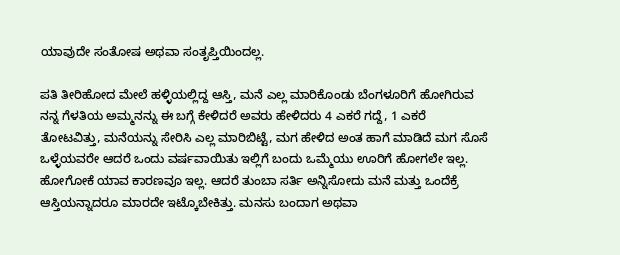ಯಾವುದೇ ಸಂತೋಷ ಅಥವಾ ಸಂತೃಪ್ತಿಯಿಂದಲ್ಲ.

ಪತಿ ತೀರಿಹೋದ ಮೇಲೆ ಹಳ್ಳಿಯಲ್ಲಿದ್ದ ಆಸ್ತಿ, ಮನೆ ಎಲ್ಲ ಮಾರಿಕೊಂಡು ಬೆಂಗಳೂರಿಗೆ ಹೋಗಿರುವ ನನ್ನ ಗೆಳತಿಯ ಅಮ್ಮನನ್ನು ಈ ಬಗ್ಗೆ ಕೇಳಿದರೆ ಅವರು ಹೇಳಿದರು 4 ಎಕರೆ ಗದ್ದೆ, 1 ಎಕರೆ ತೋಟವಿತ್ತು, ಮನೆಯನ್ನು ಸೇರಿಸಿ ಎಲ್ಲ ಮಾರಿಬಿಟ್ಟೆ, ಮಗ ಹೇಳಿದ ಅಂತ ಹಾಗೆ ಮಾಡಿದೆ ಮಗ ಸೊಸೆ ಒಳ್ಳೆಯವರೇ ಆದರೆ ಒಂದು ವರ್ಷವಾಯಿತು ಇಲ್ಲಿಗೆ ಬಂದು ಒಮ್ಮೆಯು ಊರಿಗೆ ಹೋಗಲೇ ಇಲ್ಲ. ಹೋಗೋಕೆ ಯಾವ ಕಾರಣವೂ ಇಲ್ಲ. ಆದರೆ ತುಂಬಾ ಸರ್ತಿ ಅನ್ನಿಸೋದು ಮನೆ ಮತ್ತು ಒಂದೆಕ್ರೆ ಆಸ್ತಿಯನ್ನಾದರೂ ಮಾರದೇ ಇಟ್ಕೊಬೇಕಿತ್ತು. ಮನಸು ಬಂದಾಗ ಅಥವಾ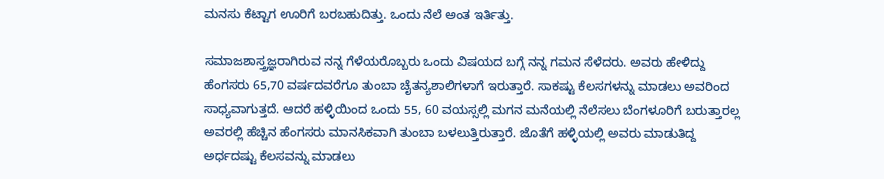ಮನಸು ಕೆಟ್ಟಾಗ ಊರಿಗೆ ಬರಬಹುದಿತ್ತು. ಒಂದು ನೆಲೆ ಅಂತ ಇರ್ತಿತ್ತು.

ಸಮಾಜಶಾಸ್ತ್ರಜ್ಞರಾಗಿರುವ ನನ್ನ ಗೆಳೆಯರೊಬ್ಬರು ಒಂದು ವಿಷಯದ ಬಗ್ಗೆ ನನ್ನ ಗಮನ ಸೆಳೆದರು. ಅವರು ಹೇಳಿದ್ದು ಹೆಂಗಸರು 65,70 ವರ್ಷದವರೆಗೂ ತುಂಬಾ ಚೈತನ್ಯಶಾಲಿಗಳಾಗೆ ಇರುತ್ತಾರೆ. ಸಾಕಷ್ಟು ಕೆಲಸಗಳನ್ನು ಮಾಡಲು ಅವರಿಂದ ಸಾಧ್ಯವಾಗುತ್ತದೆ. ಆದರೆ ಹಳ್ಳಿಯಿಂದ ಒಂದು 55, 60 ವಯಸ್ಸಲ್ಲಿ ಮಗನ ಮನೆಯಲ್ಲಿ ನೆಲೆಸಲು ಬೆಂಗಳೂರಿಗೆ ಬರುತ್ತಾರಲ್ಲ ಅವರಲ್ಲಿ ಹೆಚ್ಚಿನ ಹೆಂಗಸರು ಮಾನಸಿಕವಾಗಿ ತುಂಬಾ ಬಳಲುತ್ತಿರುತ್ತಾರೆ. ಜೊತೆಗೆ ಹಳ್ಳಿಯಲ್ಲಿ ಅವರು ಮಾಡುತಿದ್ದ ಅರ್ಧದಷ್ಟು ಕೆಲಸವನ್ನು ಮಾಡಲು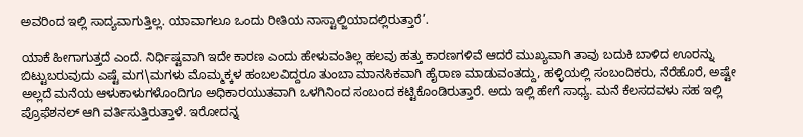ಅವರಿಂದ ಇಲ್ಲಿ ಸಾದ್ಯವಾಗುತ್ತಿಲ್ಲ. ಯಾವಾಗಲೂ ಒಂದು ರೀತಿಯ ನಾಸ್ಟಾಲ್ಜಿಯಾದಲ್ಲಿರುತ್ತಾರೆ’.

ಯಾಕೆ ಹೀಗಾಗುತ್ತದೆ ಎಂದೆ. ನಿರ್ಧಿಷ್ಟವಾಗಿ ಇದೇ ಕಾರಣ ಎಂದು ಹೇಳುವಂತಿಲ್ಲ ಹಲವು ಹತ್ತು ಕಾರಣಗಳಿವೆ ಆದರೆ ಮುಖ್ಯವಾಗಿ ತಾವು ಬದುಕಿ ಬಾಳಿದ ಊರನ್ನು ಬಿಟ್ಟುಬರುವುದು ಎಷ್ಟೆ ಮಗ\ಮಗಳು ಮೊಮ್ಮಕ್ಕಳ ಹಂಬಲವಿದ್ದರೂ ತುಂಬಾ ಮಾನಸಿಕವಾಗಿ ಹೈರಾಣ ಮಾಡುವಂತದ್ದು, ಹಳ್ಳಿಯಲ್ಲಿ ಸಂಬಂದಿಕರು, ನೆರೆಹೊರೆ, ಅಷ್ಟೇ ಅಲ್ಲದೆ ಮನೆಯ ಆಳುಕಾಳುಗಳೊಂದಿಗೂ ಅಧಿಕಾರಯುತವಾಗಿ ಒಳಗಿನಿಂದ ಸಂಬಂದ ಕಟ್ಟಿಕೊಂಡಿರುತ್ತಾರೆ. ಅದು ಇಲ್ಲಿ ಹೇಗೆ ಸಾಧ್ಯ. ಮನೆ ಕೆಲಸದವಳು ಸಹ ಇಲ್ಲಿ ಪ್ರೊಫೆಶನಲ್ ಆಗಿ ವರ್ತಿಸುತ್ತಿರುತ್ತಾಳೆ. ಇರೋದನ್ನ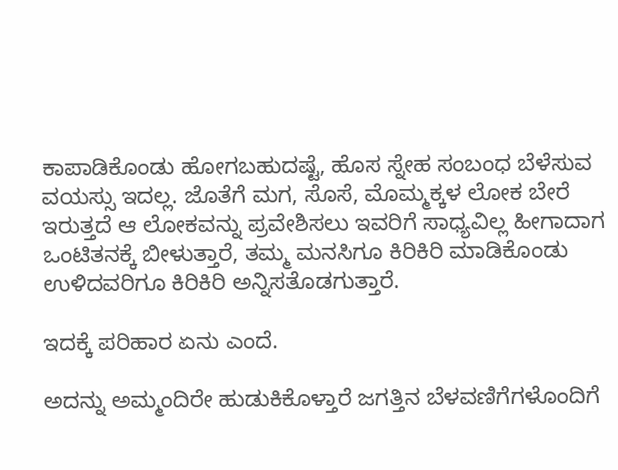ಕಾಪಾಡಿಕೊಂಡು ಹೋಗಬಹುದಷ್ಟೆ, ಹೊಸ ಸ್ನೇಹ ಸಂಬಂಧ ಬೆಳೆಸುವ ವಯಸ್ಸು ಇದಲ್ಲ. ಜೊತೆಗೆ ಮಗ, ಸೊಸೆ, ಮೊಮ್ಮಕ್ಕಳ ಲೋಕ ಬೇರೆ ಇರುತ್ತದೆ ಆ ಲೋಕವನ್ನು ಪ್ರವೇಶಿಸಲು ಇವರಿಗೆ ಸಾಧ್ಯವಿಲ್ಲ ಹೀಗಾದಾಗ ಒಂಟಿತನಕ್ಕೆ ಬೀಳುತ್ತಾರೆ, ತಮ್ಮ ಮನಸಿಗೂ ಕಿರಿಕಿರಿ ಮಾಡಿಕೊಂಡು ಉಳಿದವರಿಗೂ ಕಿರಿಕಿರಿ ಅನ್ನಿಸತೊಡಗುತ್ತಾರೆ.

ಇದಕ್ಕೆ ಪರಿಹಾರ ಏನು ಎಂದೆ.

ಅದನ್ನು ಅಮ್ಮಂದಿರೇ ಹುಡುಕಿಕೊಳ್ತಾರೆ ಜಗತ್ತಿನ ಬೆಳವಣಿಗೆಗಳೊಂದಿಗೆ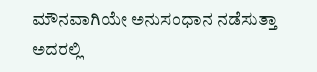ಮೌನವಾಗಿಯೇ ಅನುಸಂಧಾನ ನಡೆಸುತ್ತಾ ಅದರಲ್ಲಿ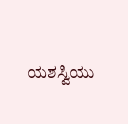ಯಶಸ್ವಿಯು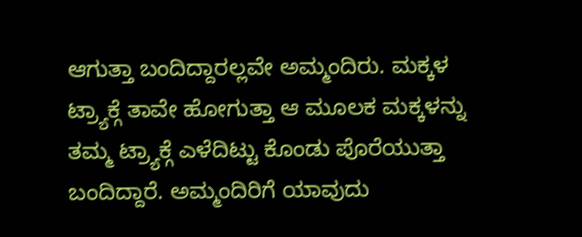ಆಗುತ್ತಾ ಬಂದಿದ್ದಾರಲ್ಲವೇ ಅಮ್ಮಂದಿರು. ಮಕ್ಕಳ ಟ್ರ್ಯಾಕ್ಗೆ ತಾವೇ ಹೋಗುತ್ತಾ ಆ ಮೂಲಕ ಮಕ್ಕಳನ್ನು ತಮ್ಮ ಟ್ರ್ಯಾಕ್ಗೆ ಎಳೆದಿಟ್ಟು ಕೊಂಡು ಪೊರೆಯುತ್ತಾ ಬಂದಿದ್ದಾರೆ. ಅಮ್ಮಂದಿರಿಗೆ ಯಾವುದು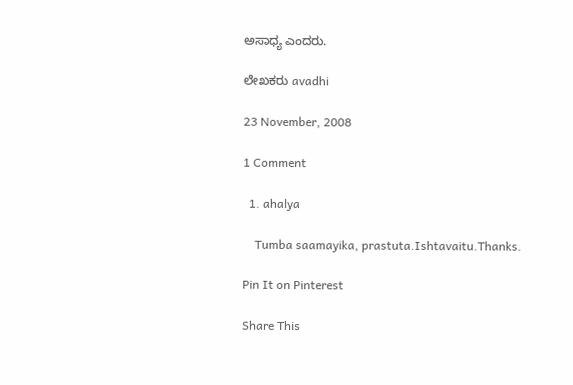ಅಸಾಧ್ಯ ಎಂದರು.

ಲೇಖಕರು avadhi

23 November, 2008

1 Comment

  1. ahalya

    Tumba saamayika, prastuta.Ishtavaitu.Thanks.

Pin It on Pinterest

Share This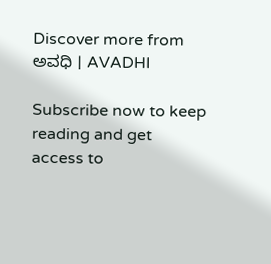Discover more from ಅವಧಿ । AVADHI

Subscribe now to keep reading and get access to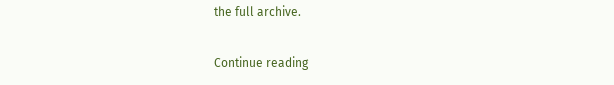the full archive.

Continue reading